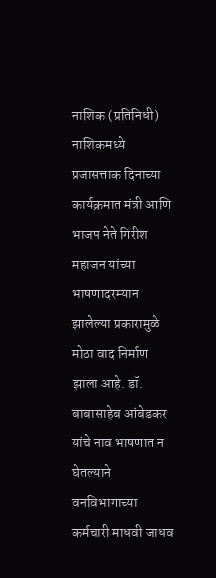नाशिक (प्रतिनिधी)
नाशिकमध्ये प्रजासत्ताक दिनाच्या कार्यक्रमात मंत्री आणि भाजप नेते गिरीश महाजन यांच्या भाषणादरम्यान झालेल्या प्रकारामुळे मोठा वाद निर्माण झाला आहे. डॉ. बाबासाहेब आंबेडकर यांचे नाव भाषणात न घेतल्याने वनविभागाच्या कर्मचारी माधवी जाधव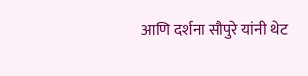आणि दर्शना सौपुरे यांनी थेट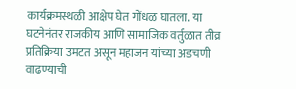कार्यक्रमस्थळी आक्षेप घेत गोंधळ घातला. या घटनेनंतर राजकीय आणि सामाजिक वर्तुळात तीव्र प्रतिक्रिया उमटत असून महाजन यांच्या अडचणी वाढण्याची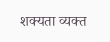शक्यता व्यक्त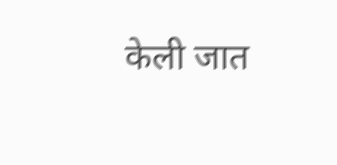केली जात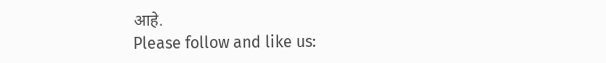आहे.
Please follow and like us: